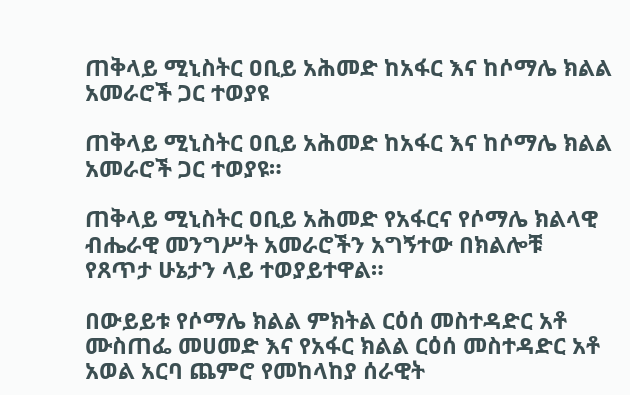ጠቅላይ ሚኒስትር ዐቢይ አሕመድ ከአፋር እና ከሶማሌ ክልል አመራሮች ጋር ተወያዩ

ጠቅላይ ሚኒስትር ዐቢይ አሕመድ ከአፋር እና ከሶማሌ ክልል አመራሮች ጋር ተወያዩ።

ጠቅላይ ሚኒስትር ዐቢይ አሕመድ የአፋርና የሶማሌ ክልላዊ ብሔራዊ መንግሥት አመራሮችን አግኝተው በክልሎቹ የጸጥታ ሁኔታን ላይ ተወያይተዋል።

በውይይቱ የሶማሌ ክልል ምክትል ርዕሰ መስተዳድር አቶ ሙስጠፌ መሀመድ እና የአፋር ክልል ርዕሰ መስተዳድር አቶ አወል አርባ ጨምሮ የመከላከያ ሰራዊት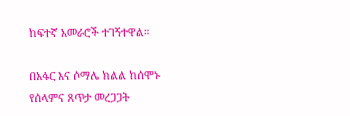ከፍተኛ አመራሮች ተገኝተዋል።

በአፋር እና ሶማሌ ክልል ከሰሞኑ የሰላምና ጸጥታ መረጋጋት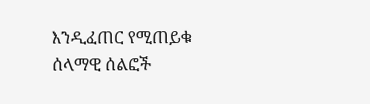እንዲፈጠር የሚጠይቁ ሰላማዊ ሰልፎች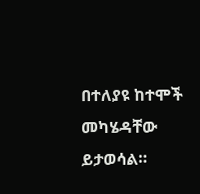በተለያዩ ከተሞች መካሄዳቸው ይታወሳል።